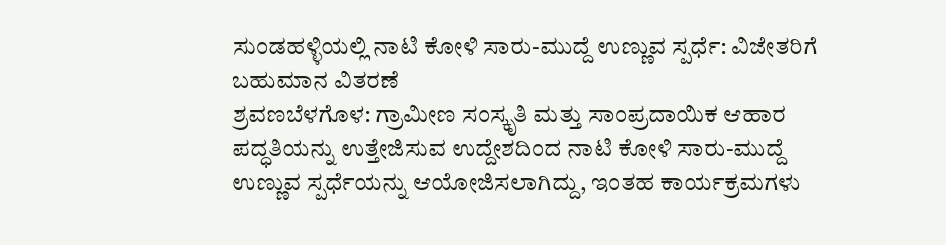ಸುಂಡಹಳ್ಳಿಯಲ್ಲಿ ನಾಟಿ ಕೋಳಿ ಸಾರು-ಮುದ್ದೆ ಉಣ್ಣುವ ಸ್ಪರ್ಧೆ: ವಿಜೇತರಿಗೆ ಬಹುಮಾನ ವಿತರಣೆ
ಶ್ರವಣಬೆಳಗೊಳ: ಗ್ರಾಮೀಣ ಸಂಸ್ಕೃತಿ ಮತ್ತು ಸಾಂಪ್ರದಾಯಿಕ ಆಹಾರ ಪದ್ಧತಿಯನ್ನು ಉತ್ತೇಜಿಸುವ ಉದ್ದೇಶದಿಂದ ನಾಟಿ ಕೋಳಿ ಸಾರು-ಮುದ್ದೆ ಉಣ್ಣುವ ಸ್ಪರ್ಧೆಯನ್ನು ಆಯೋಜಿಸಲಾಗಿದ್ದು, ಇಂತಹ ಕಾರ್ಯಕ್ರಮಗಳು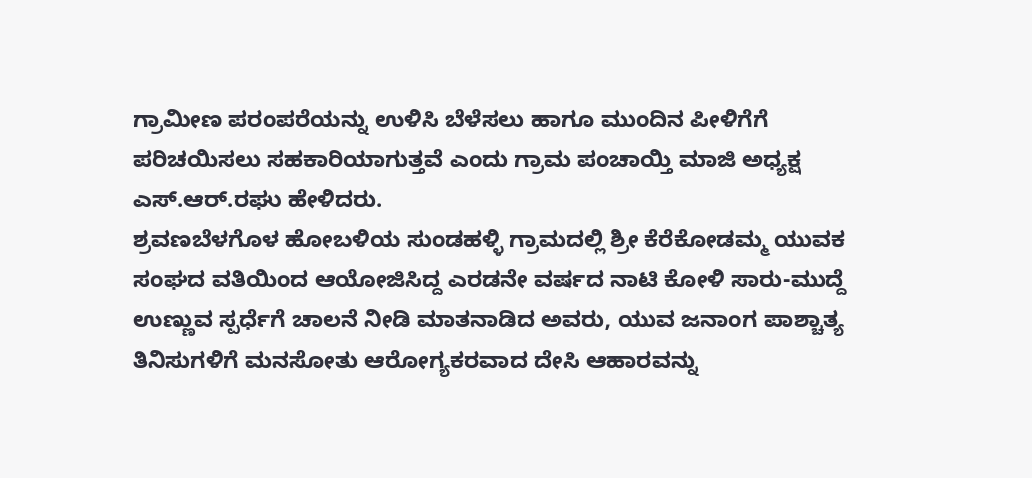ಗ್ರಾಮೀಣ ಪರಂಪರೆಯನ್ನು ಉಳಿಸಿ ಬೆಳೆಸಲು ಹಾಗೂ ಮುಂದಿನ ಪೀಳಿಗೆಗೆ ಪರಿಚಯಿಸಲು ಸಹಕಾರಿಯಾಗುತ್ತವೆ ಎಂದು ಗ್ರಾಮ ಪಂಚಾಯ್ತಿ ಮಾಜಿ ಅಧ್ಯಕ್ಷ ಎಸ್.ಆರ್.ರಘು ಹೇಳಿದರು.
ಶ್ರವಣಬೆಳಗೊಳ ಹೋಬಳಿಯ ಸುಂಡಹಳ್ಳಿ ಗ್ರಾಮದಲ್ಲಿ ಶ್ರೀ ಕೆರೆಕೋಡಮ್ಮ ಯುವಕ ಸಂಘದ ವತಿಯಿಂದ ಆಯೋಜಿಸಿದ್ದ ಎರಡನೇ ವರ್ಷದ ನಾಟಿ ಕೋಳಿ ಸಾರು-ಮುದ್ದೆ ಉಣ್ಣುವ ಸ್ಪರ್ಧೆಗೆ ಚಾಲನೆ ನೀಡಿ ಮಾತನಾಡಿದ ಅವರು, ಯುವ ಜನಾಂಗ ಪಾಶ್ಚಾತ್ಯ ತಿನಿಸುಗಳಿಗೆ ಮನಸೋತು ಆರೋಗ್ಯಕರವಾದ ದೇಸಿ ಆಹಾರವನ್ನು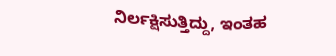ನಿರ್ಲಕ್ಷಿಸುತ್ತಿದ್ದು, ಇಂತಹ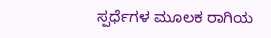ಸ್ಪರ್ಧೆಗಳ ಮೂಲಕ ರಾಗಿಯ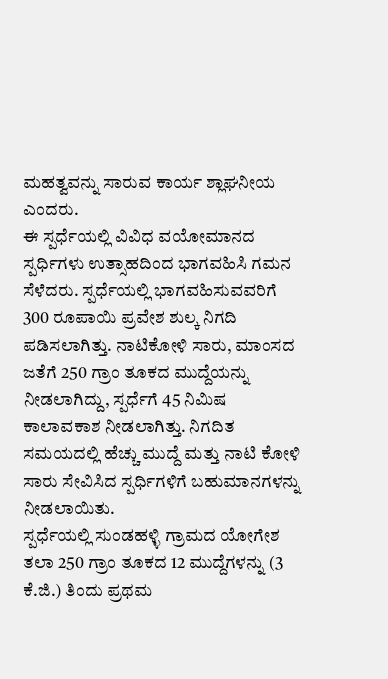ಮಹತ್ವವನ್ನು ಸಾರುವ ಕಾರ್ಯ ಶ್ಲಾಘನೀಯ ಎಂದರು.
ಈ ಸ್ಪರ್ಧೆಯಲ್ಲಿ ವಿವಿಧ ವಯೋಮಾನದ ಸ್ಪರ್ಧಿಗಳು ಉತ್ಸಾಹದಿಂದ ಭಾಗವಹಿಸಿ ಗಮನ ಸೆಳೆದರು. ಸ್ಪರ್ಧೆಯಲ್ಲಿ ಭಾಗವಹಿಸುವವರಿಗೆ 300 ರೂಪಾಯಿ ಪ್ರವೇಶ ಶುಲ್ಕ ನಿಗದಿ ಪಡಿಸಲಾಗಿತ್ತು. ನಾಟಿಕೋಳಿ ಸಾರು, ಮಾಂಸದ ಜತೆಗೆ 250 ಗ್ರಾಂ ತೂಕದ ಮುದ್ದೆಯನ್ನು ನೀಡಲಾಗಿದ್ದು, ಸ್ಪರ್ಧೆಗೆ 45 ನಿಮಿಷ ಕಾಲಾವಕಾಶ ನೀಡಲಾಗಿತ್ತು. ನಿಗದಿತ ಸಮಯದಲ್ಲಿ ಹೆಚ್ಚು ಮುದ್ದೆ ಮತ್ತು ನಾಟಿ ಕೋಳಿ ಸಾರು ಸೇವಿಸಿದ ಸ್ಪರ್ಧಿಗಳಿಗೆ ಬಹುಮಾನಗಳನ್ನು ನೀಡಲಾಯಿತು.
ಸ್ಪರ್ಧೆಯಲ್ಲಿ ಸುಂಡಹಳ್ಳಿ ಗ್ರಾಮದ ಯೋಗೇಶ ತಲಾ 250 ಗ್ರಾಂ ತೂಕದ 12 ಮುದ್ದೆಗಳನ್ನು (3 ಕೆ.ಜಿ.) ತಿಂದು ಪ್ರಥಮ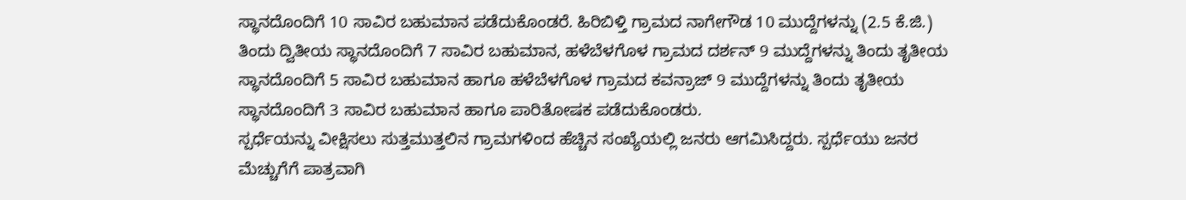ಸ್ಥಾನದೊಂದಿಗೆ 10 ಸಾವಿರ ಬಹುಮಾನ ಪಡೆದುಕೊಂಡರೆ. ಹಿರಿಬಿಳ್ತಿ ಗ್ರಾಮದ ನಾಗೇಗೌಡ 10 ಮುದ್ದೆಗಳನ್ನು (2.5 ಕೆ.ಜಿ.) ತಿಂದು ದ್ವಿತೀಯ ಸ್ಥಾನದೊಂದಿಗೆ 7 ಸಾವಿರ ಬಹುಮಾನ, ಹಳೆಬೆಳಗೊಳ ಗ್ರಾಮದ ದರ್ಶನ್ 9 ಮುದ್ದೆಗಳನ್ನು ತಿಂದು ತೃತೀಯ ಸ್ಥಾನದೊಂದಿಗೆ 5 ಸಾವಿರ ಬಹುಮಾನ ಹಾಗೂ ಹಳೆಬೆಳಗೊಳ ಗ್ರಾಮದ ಕವನ್ರಾಜ್ 9 ಮುದ್ದೆಗಳನ್ನು ತಿಂದು ತೃತೀಯ ಸ್ಥಾನದೊಂದಿಗೆ 3 ಸಾವಿರ ಬಹುಮಾನ ಹಾಗೂ ಪಾರಿತೋಷಕ ಪಡೆದುಕೊಂಡರು.
ಸ್ಪರ್ಧೆಯನ್ನು ವೀಕ್ಷಿಸಲು ಸುತ್ತಮುತ್ತಲಿನ ಗ್ರಾಮಗಳಿಂದ ಹೆಚ್ಚಿನ ಸಂಖ್ಯೆಯಲ್ಲಿ ಜನರು ಆಗಮಿಸಿದ್ದರು. ಸ್ಪರ್ಧೆಯು ಜನರ ಮೆಚ್ಚುಗೆಗೆ ಪಾತ್ರವಾಗಿ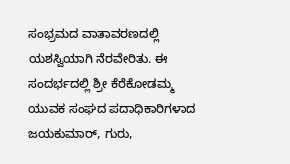ಸಂಭ್ರಮದ ವಾತಾವರಣದಲ್ಲಿ ಯಶಸ್ವಿಯಾಗಿ ನೆರವೇರಿತು. ಈ ಸಂದರ್ಭದಲ್ಲಿ ಶ್ರೀ ಕೆರೆಕೋಡಮ್ಮ ಯುವಕ ಸಂಘದ ಪದಾಧಿಕಾರಿಗಳಾದ ಜಯಕುಮಾರ್, ಗುರು,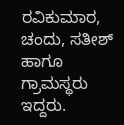ರವಿಕುಮಾರ, ಚಂದು, ಸತೀಶ್ ಹಾಗೂ ಗ್ರಾಮಸ್ಥರು ಇದ್ದರು.